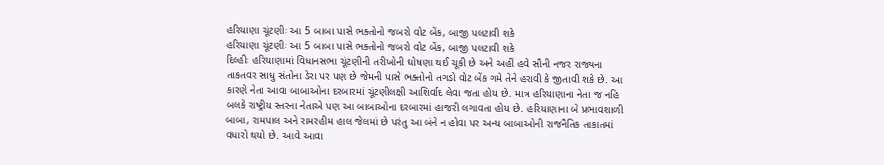હરિયાણા ચૂંટણીઃ આ 5 બાબા પાસે ભક્તોનો જબરો વોટ બેંક, બાજી પલટાવી શકે
હરિયાણા ચૂંટણીઃ આ 5 બાબા પાસે ભક્તોનો જબરો વોટ બેંક, બાજી પલટાવી શકે
દિલ્હીઃ હરિયાણામાં વિધાનસભા ચૂંટણીની તરીખોની ઘોષણા થઈ ચૂકી છે અને અહીં હવે સૌની નજર રાજ્યના તાકતવર સાધુ સંતોના ડેરા પર પણ છે જેમની પાસે ભક્તોનો તગડો વોટ બેંક ગમે તેને હરાવી કે જીતાવી શકે છે. આ કારણે નેતા આવા બાબાઓના દરબારમાં ચૂંટણીલક્ષી આશિર્વાદ લેવા જતા હોય છે. માત્ર હરિયાણાના નેતા જ નહિ બલકે રાષ્ટ્રીય સ્તરના નેતાએ પણ આ બાબાઓના દરબારમાં હાજરી લગાવતા હોય છે. હરિયાણાના બે પ્રભાવશાળી બાબા, રામપાલ અને રામરહીમ હાલ જેલમાં છે પરંતુ આ બંને ન હોવા પર અન્ય બાબાઓની રાજનૈતિક તાકાતમાં વધારો થયો છે. આવે આવા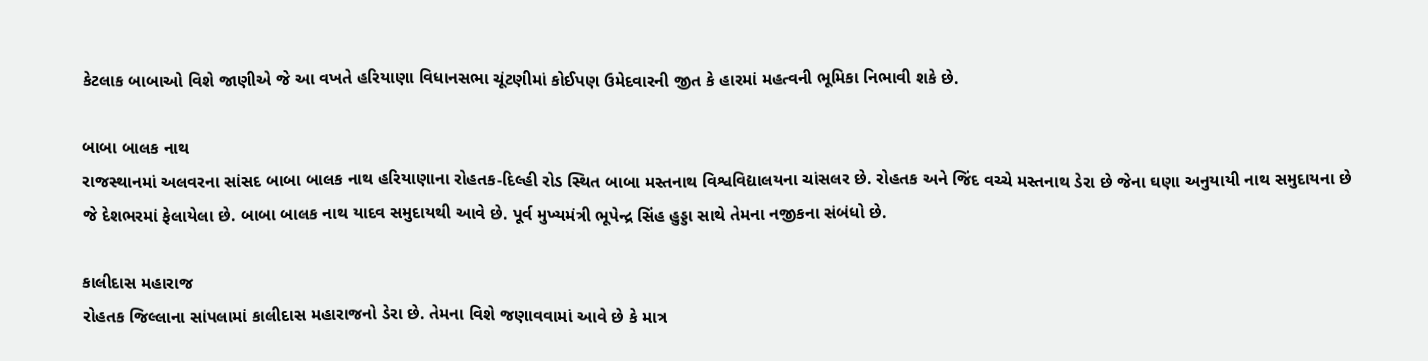કેટલાક બાબાઓ વિશે જાણીએ જે આ વખતે હરિયાણા વિધાનસભા ચૂંટણીમાં કોઈપણ ઉમેદવારની જીત કે હારમાં મહત્વની ભૂમિકા નિભાવી શકે છે.

બાબા બાલક નાથ
રાજસ્થાનમાં અલવરના સાંસદ બાબા બાલક નાથ હરિયાણાના રોહતક-દિલ્હી રોડ સ્થિત બાબા મસ્તનાથ વિશ્વવિદ્યાલયના ચાંસલર છે. રોહતક અને જિંદ વચ્ચે મસ્તનાથ ડેરા છે જેના ઘણા અનુયાયી નાથ સમુદાયના છે જે દેશભરમાં ફેલાયેલા છે. બાબા બાલક નાથ યાદવ સમુદાયથી આવે છે. પૂર્વ મુખ્યમંત્રી ભૂપેન્દ્ર સિંહ હુડ્ડા સાથે તેમના નજીકના સંબંધો છે.

કાલીદાસ મહારાજ
રોહતક જિલ્લાના સાંપલામાં કાલીદાસ મહારાજનો ડેરા છે. તેમના વિશે જણાવવામાં આવે છે કે માત્ર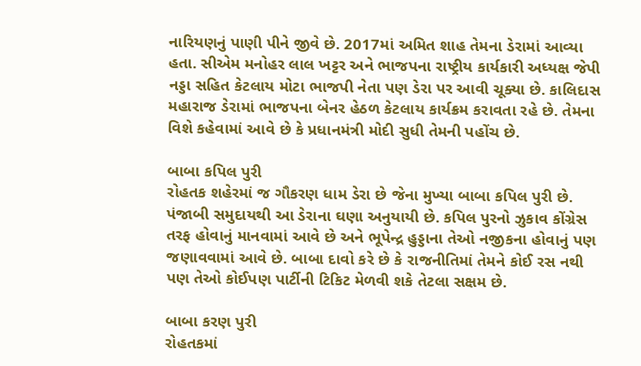નારિયણનું પાણી પીને જીવે છે. 2017માં અમિત શાહ તેમના ડેરામાં આવ્યા હતા. સીએમ મનોહર લાલ ખટ્ટર અને ભાજપના રાષ્ટ્રીય કાર્યકારી અધ્યક્ષ જેપી નડ્ડા સહિત કેટલાય મોટા ભાજપી નેતા પણ ડેરા પર આવી ચૂક્યા છે. કાલિદાસ મહારાજ ડેરામાં ભાજપના બેનર હેઠળ કેટલાય કાર્યક્રમ કરાવતા રહે છે. તેમના વિશે કહેવામાં આવે છે કે પ્રધાનમંત્રી મોદી સુધી તેમની પહોંચ છે.

બાબા કપિલ પુરી
રોહતક શહેરમાં જ ગૌકરણ ધામ ડેરા છે જેના મુખ્યા બાબા કપિલ પુરી છે. પંજાબી સમુદાયથી આ ડેરાના ઘણા અનુયાયી છે. કપિલ પુરનો ઝુકાવ કોંગ્રેસ તરફ હોવાનું માનવામાં આવે છે અને ભૂપેન્દ્ર હુડ્ડાના તેઓ નજીકના હોવાનું પણ જણાવવામાં આવે છે. બાબા દાવો કરે છે કે રાજનીતિમાં તેમને કોઈ રસ નથી પણ તેઓ કોઈપણ પાર્ટીની ટિકિટ મેળવી શકે તેટલા સક્ષમ છે.

બાબા કરણ પુરી
રોહતકમાં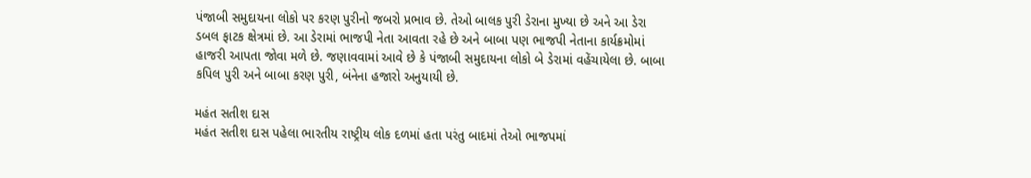પંજાબી સમુદાયના લોકો પર કરણ પુરીનો જબરો પ્રભાવ છે. તેઓ બાલક પુરી ડેરાના મુખ્યા છે અને આ ડેરા ડબલ ફાટક ક્ષેત્રમાં છે. આ ડેરામાં ભાજપી નેતા આવતા રહે છે અને બાબા પણ ભાજપી નેતાના કાર્યક્રમોમાં હાજરી આપતા જોવા મળે છે. જણાવવામાં આવે છે કે પંજાબી સમુદાયના લોકો બે ડેરામાં વહેંચાયેલા છે. બાબા કપિલ પુરી અને બાબા કરણ પુરી, બંનેના હજારો અનુયાયી છે.

મહંત સતીશ દાસ
મહંત સતીશ દાસ પહેલા ભારતીય રાષ્ટ્રીય લોક દળમાં હતા પરંતુ બાદમાં તેઓ ભાજપમાં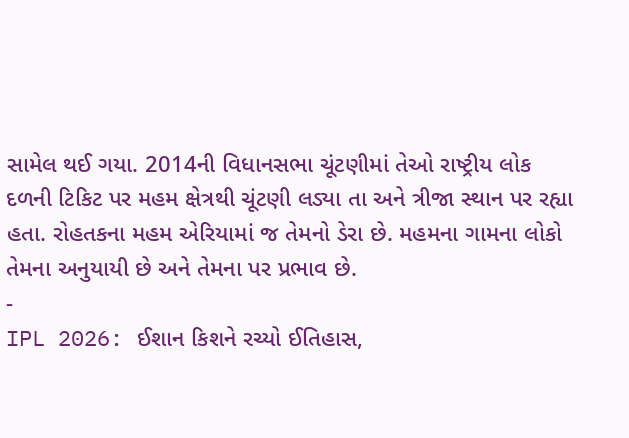સામેલ થઈ ગયા. 2014ની વિધાનસભા ચૂંટણીમાં તેઓ રાષ્ટ્રીય લોક દળની ટિકિટ પર મહમ ક્ષેત્રથી ચૂંટણી લડ્યા તા અને ત્રીજા સ્થાન પર રહ્યા હતા. રોહતકના મહમ એરિયામાં જ તેમનો ડેરા છે. મહમના ગામના લોકો તેમના અનુયાયી છે અને તેમના પર પ્રભાવ છે.
-
IPL 2026: ઈશાન કિશને રચ્યો ઈતિહાસ,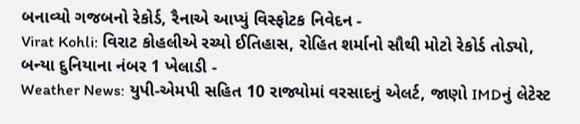બનાવ્યો ગજબનો રેકોર્ડ, રૈનાએ આપ્યું વિસ્ફોટક નિવેદન -
Virat Kohli: વિરાટ કોહલીએ રચ્યો ઈતિહાસ, રોહિત શર્માનો સૌથી મોટો રેકોર્ડ તોડ્યો, બન્યા દુનિયાના નંબર 1 ખેલાડી -
Weather News: યુપી-એમપી સહિત 10 રાજ્યોમાં વરસાદનું એલર્ટ, જાણો IMDનું લેટેસ્ટ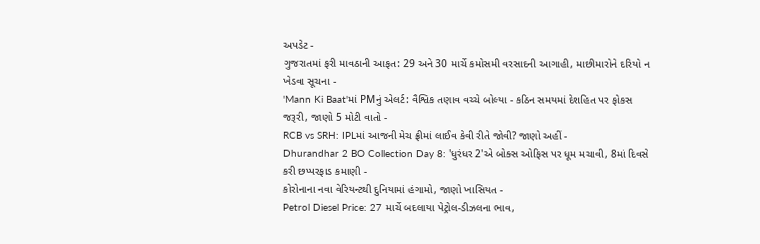અપડેટ -
ગુજરાતમાં ફરી માવઠાની આફત: 29 અને 30 માર્ચે કમોસમી વરસાદની આગાહી, માછીમારોને દરિયો ન ખેડવા સૂચના -
'Mann Ki Baat'માં PMનું એલર્ટ: વૈશ્વિક તણાવ વચ્ચે બોલ્યા - કઠિન સમયમાં દેશહિત પર ફોકસ જરૂરી, જાણો 5 મોટી વાતો -
RCB vs SRH: IPLમાં આજની મેચ ફ્રીમાં લાઈવ કેવી રીતે જોવી? જાણો અહીં -
Dhurandhar 2 BO Collection Day 8: 'ધુરંધર 2'એ બોક્સ ઓફિસ પર ધૂમ મચાવી, 8માં દિવસે કરી છપ્પરફાડ કમાણી -
કોરોનાના નવા વેરિયન્ટથી દુનિયામાં હંગામો, જાણો ખાસિયત -
Petrol Diesel Price: 27 માર્ચે બદલાયા પેટ્રોલ-ડીઝલના ભાવ,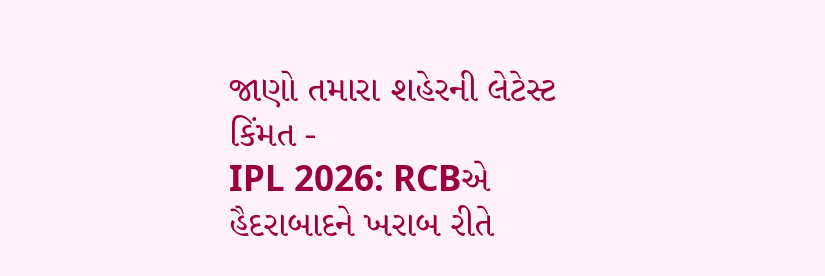જાણો તમારા શહેરની લેટેસ્ટ કિંમત -
IPL 2026: RCBએ હૈદરાબાદને ખરાબ રીતે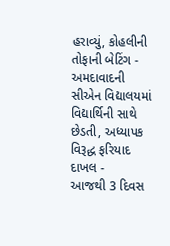હરાવ્યું, કોહલીની તોફાની બેટિંગ -
અમદાવાદની સીએન વિદ્યાલયમાં વિદ્યાર્થિની સાથે છેડતી, અધ્યાપક વિરૂદ્ધ ફરિયાદ દાખલ -
આજથી 3 દિવસ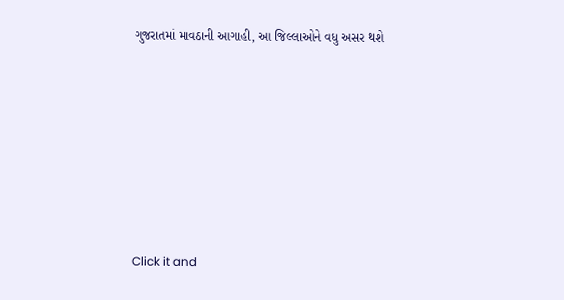ગુજરાતમાં માવઠાની આગાહી, આ જિલ્લાઓને વધુ અસર થશે








Click it and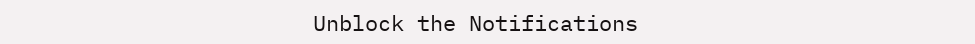Unblock the Notifications